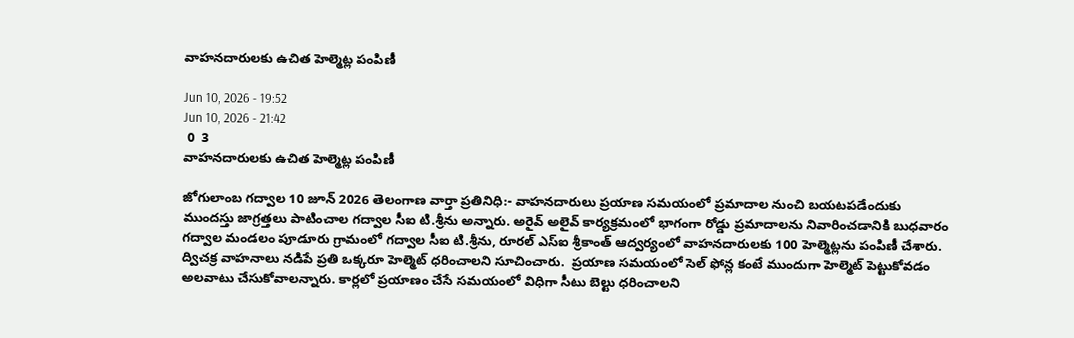వాహనదారులకు ఉచిత హెల్మెట్ల పంపిణీ

Jun 10, 2026 - 19:52
Jun 10, 2026 - 21:42
 0  3
వాహనదారులకు ఉచిత హెల్మెట్ల పంపిణీ

జోగులాంబ గద్వాల 10 జూన్ 2026 తెలంగాణ వార్తా ప్రతినిధి:- వాహనదారులు ప్రయాణ సమయంలో ప్రమాదాల నుంచి బయటపడేందుకు ముందస్తు జాగ్రత్తలు పాటించాల గద్వాల సీఐ టి.శ్రీను అన్నారు. అరైవ్ అలైవ్ కార్యక్రమంలో భాగంగా రోడ్డు ప్రమాదాలను నివారించడానికి బుధవారం గద్వాల మండలం పూడూరు గ్రామంలో గద్వాల సీఐ టి.శ్రీను, రూరల్ ఎస్ఐ శ్రీకాంత్ ఆద్వర్యంలో వాహనదారులకు 100 హెల్మెట్లను పంపిణీ చేశారు. ద్విచక్ర వాహనాలు నడిపే ప్రతి ఒక్కరూ హెల్మెట్ ధరించాలని సూచించారు.  ప్రయాణ సమయంలో సెల్ ఫోన్ల కంటే ముందుగా హెల్మెట్ పెట్టుకోవడం అలవాటు చేసుకోవాలన్నారు. కార్లలో ప్రయాణం చేసే సమయంలో విధిగా సీటు బెల్టు ధరించాలని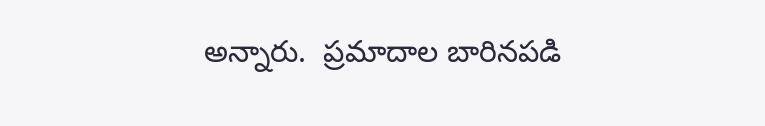అన్నారు.  ప్రమాదాల బారినపడి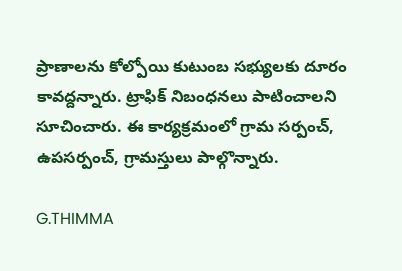ప్రాణాలను కోల్పోయి కుటుంబ సభ్యులకు దూరం కావద్దన్నారు. ట్రాఫిక్ నిబంధనలు పాటించాలని సూచించారు. ఈ కార్యక్రమంలో గ్రామ సర్పంచ్, ఉపసర్పంచ్, గ్రామస్తులు పాల్గొన్నారు.

G.THIMMA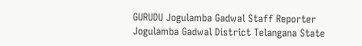GURUDU Jogulamba Gadwal Staff Reporter Jogulamba Gadwal District Telangana State